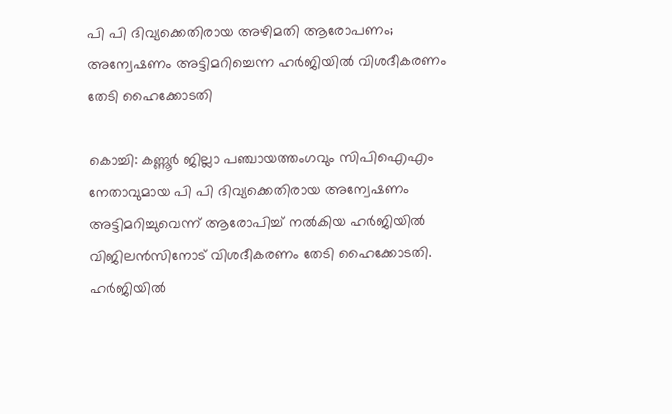പി പി ദിവ്യക്കെതിരായ അഴിമതി ആരോപണം; അന്വേഷണം അട്ടിമറിച്ചെന്ന ഹർജിയിൽ വിശദീകരണം തേടി ഹൈക്കോടതി

കൊച്ചി: കണ്ണൂർ ജില്ലാ പഞ്ചായത്തംഗവും സിപിഐഎം നേതാവുമായ പി പി ദിവ്യക്കെതിരായ അന്വേഷണം അട്ടിമറിച്ചുവെന്ന് ആരോപിച്ച് നൽകിയ ഹർജിയിൽ വിജിലൻസിനോട് വിശദീകരണം തേടി ഹൈക്കോടതി. ഹർജിയിൽ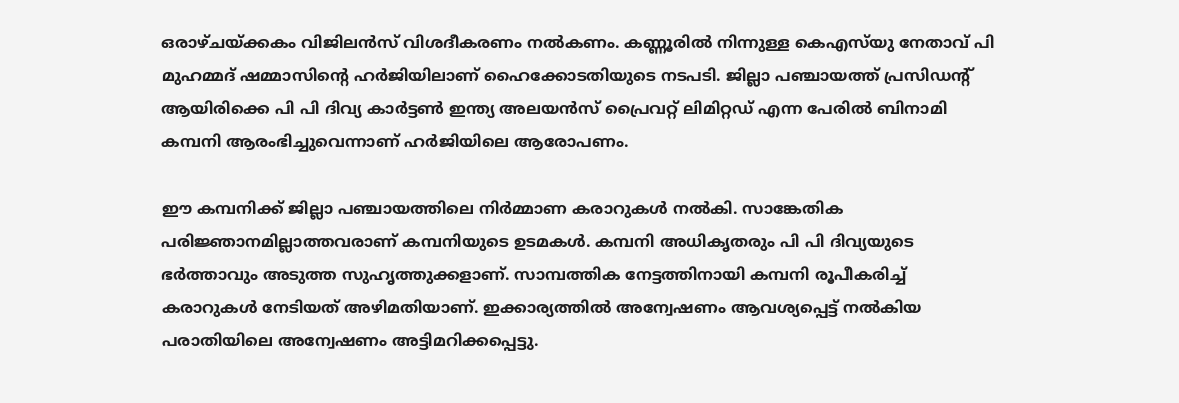ഒരാഴ്ചയ്ക്കകം വിജിലൻസ് വിശദീകരണം നൽകണം. കണ്ണൂരില്‍ നിന്നുള്ള കെഎസ്‌യു നേതാവ് പി മുഹമ്മദ് ഷമ്മാസിന്റെ ഹർജിയിലാണ് ഹൈക്കോടതിയുടെ നടപടി. ജില്ലാ പഞ്ചായത്ത് പ്രസിഡന്റ് ആയിരിക്കെ പി പി ദിവ്യ കാർട്ടൺ ഇന്ത്യ അലയൻസ് പ്രൈവറ്റ് ലിമിറ്റഡ് എന്ന പേരിൽ ബിനാമി കമ്പനി ആരംഭിച്ചുവെന്നാണ് ഹർജിയിലെ ആരോപണം.

ഈ കമ്പനിക്ക് ജില്ലാ പഞ്ചായത്തിലെ നിർമ്മാണ കരാറുകൾ നൽകി. സാങ്കേതിക പരിജ്ഞാനമില്ലാത്തവരാണ് കമ്പനിയുടെ ഉടമകൾ. കമ്പനി അധികൃതരും പി പി ദിവ്യയുടെ ഭർത്താവും അടുത്ത സുഹൃത്തുക്കളാണ്. സാമ്പത്തിക നേട്ടത്തിനായി കമ്പനി രൂപീകരിച്ച് കരാറുകൾ നേടിയത് അഴിമതിയാണ്. ഇക്കാര്യത്തിൽ അന്വേഷണം ആവശ്യപ്പെട്ട് നൽകിയ പരാതിയിലെ അന്വേഷണം അട്ടിമറിക്കപ്പെട്ടു.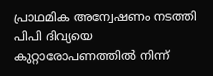പ്രാഥമിക അന്വേഷണം നടത്തി പിപി ദിവ്യയെ കുറ്റാരോപണത്തിൽ നിന്ന്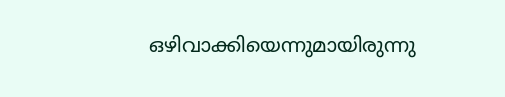ഒഴിവാക്കിയെന്നുമായിരുന്നു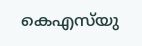കെഎസ്‌യു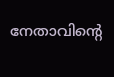നേതാവിന്റെ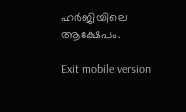ഹർജിയിലെ ആക്ഷേപം.

Exit mobile version